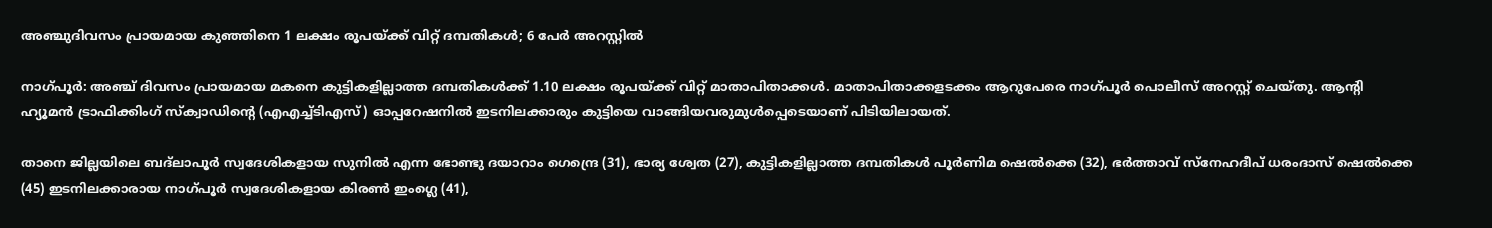അഞ്ചുദിവസം പ്രായമായ കുഞ്ഞിനെ 1 ലക്ഷം രൂപയ്ക്ക് വിറ്റ് ദമ്പതികള്‍; 6 പേര്‍ അറസ്റ്റില്‍

നാഗ്പൂര്‍: അഞ്ച് ദിവസം പ്രായമായ മകനെ കുട്ടികളില്ലാത്ത ദമ്പതികള്‍ക്ക് 1.10 ലക്ഷം രൂപയ്ക്ക് വിറ്റ് മാതാപിതാക്കള്‍. മാതാപിതാക്കളടക്കം ആറുപേരെ നാഗ്പൂര്‍ പൊലീസ് അറസ്റ്റ് ചെയ്തു. ആന്റി ഹ്യൂമന്‍ ട്രാഫിക്കിംഗ് സ്‌ക്വാഡിന്റെ (എഎച്ച്ടിഎസ്) ഓപ്പറേഷനില്‍ ഇടനിലക്കാരും കുട്ടിയെ വാങ്ങിയവരുമുള്‍പ്പെടെയാണ് പിടിയിലായത്.

താനെ ജില്ലയിലെ ബദ്ലാപൂര്‍ സ്വദേശികളായ സുനില്‍ എന്ന ഭോണ്ടു ദയാറാം ഗെന്ദ്രെ (31), ഭാര്യ ശ്വേത (27), കുട്ടികളില്ലാത്ത ദമ്പതികള്‍ പൂര്‍ണിമ ഷെല്‍ക്കെ (32), ഭര്‍ത്താവ് സ്‌നേഹദീപ് ധരംദാസ് ഷെല്‍ക്കെ (45) ഇടനിലക്കാരായ നാഗ്പൂര്‍ സ്വദേശികളായ കിരണ്‍ ഇംഗ്ലെ (41),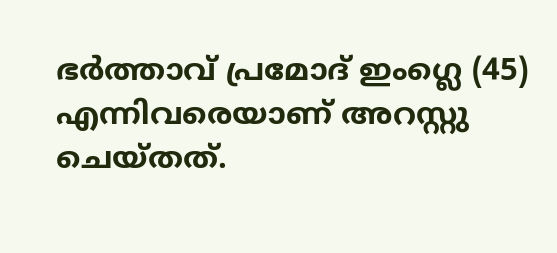ഭര്‍ത്താവ് പ്രമോദ് ഇംഗ്ലെ (45) എന്നിവരെയാണ് അറസ്റ്റു ചെയ്തത്.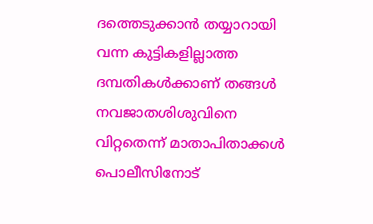ദത്തെടുക്കാന്‍ തയ്യാറായി വന്ന കുട്ടികളില്ലാത്ത ദമ്പതികള്‍ക്കാണ് തങ്ങള്‍ നവജാതശിശുവിനെ വിറ്റതെന്ന് മാതാപിതാക്കള്‍ പൊലീസിനോട്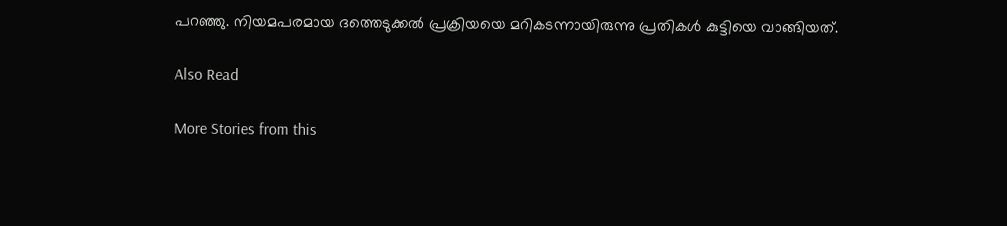പറഞ്ഞു. നിയമപരമായ ദത്തെടുക്കല്‍ പ്രക്രിയയെ മറികടന്നായിരുന്നു പ്രതികള്‍ കുട്ടിയെ വാങ്ങിയത്.

Also Read

More Stories from this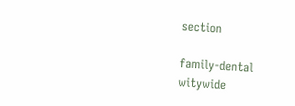section

family-dental
witywide